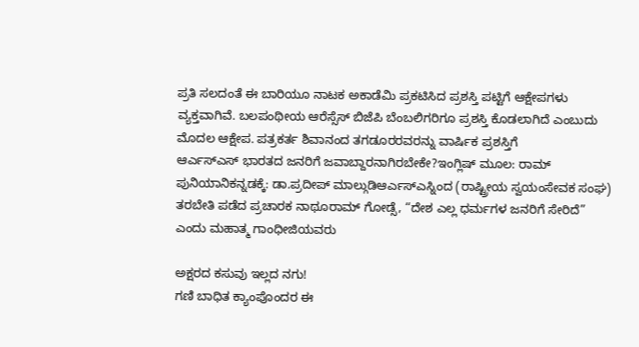ಪ್ರತಿ ಸಲದಂತೆ ಈ ಬಾರಿಯೂ ನಾಟಕ ಅಕಾಡೆಮಿ ಪ್ರಕಟಿಸಿದ ಪ್ರಶಸ್ತಿ ಪಟ್ಟಿಗೆ ಆಕ್ಷೇಪಗಳು ವ್ಯಕ್ತವಾಗಿವೆ. ಬಲಪಂಥೀಯ ಆರೆಸ್ಸೆಸ್ ಬಿಜೆಪಿ ಬೆಂಬಲಿಗರಿಗೂ ಪ್ರಶಸ್ತಿ ಕೊಡಲಾಗಿದೆ ಎಂಬುದು ಮೊದಲ ಆಕ್ಷೇಪ. ಪತ್ರಕರ್ತ ಶಿವಾನಂದ ತಗಡೂರರವರನ್ನು ವಾರ್ಷಿಕ ಪ್ರಶಸ್ತಿಗೆ
ಆರ್ಎಸ್ಎಸ್ ಭಾರತದ ಜನರಿಗೆ ಜವಾಬ್ದಾರನಾಗಿರಬೇಕೇ?ಇಂಗ್ಲಿಷ್ ಮೂಲ: ರಾಮ್ ಪುನಿಯಾನಿಕನ್ನಡಕ್ಕೆ: ಡಾ.ಪ್ರದೀಪ್ ಮಾಲ್ಗುಡಿಆರ್ಎಸ್ಎಸ್ನಿಂದ (ರಾಷ್ಟ್ರೀಯ ಸ್ವಯಂಸೇವಕ ಸಂಘ) ತರಬೇತಿ ಪಡೆದ ಪ್ರಚಾರಕ ನಾಥೂರಾಮ್ ಗೋಡ್ಸೆ, “ದೇಶ ಎಲ್ಲ ಧರ್ಮಗಳ ಜನರಿಗೆ ಸೇರಿದೆ” ಎಂದು ಮಹಾತ್ಮ ಗಾಂಧೀಜಿಯವರು

ಅಕ್ಷರದ ಕಸುವು ಇಲ್ಲದ ನಗು!
ಗಣಿ ಬಾಧಿತ ಕ್ಯಾಂಪೊಂದರ ಈ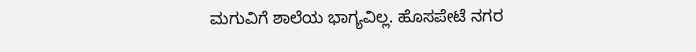ಮಗುವಿಗೆ ಶಾಲೆಯ ಭಾಗ್ಯವಿಲ್ಲ. ಹೊಸಪೇಟೆ ನಗರ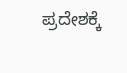ಪ್ರದೇಶಕ್ಕೆ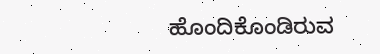ಹೊಂದಿಕೊಂಡಿರುವ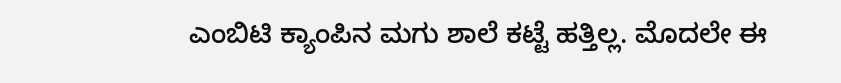ಎಂಬಿಟಿ ಕ್ಯಾಂಪಿನ ಮಗು ಶಾಲೆ ಕಟ್ಟೆ ಹತ್ತಿಲ್ಲ. ಮೊದಲೇ ಈ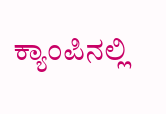ಕ್ಯಾಂಪಿನಲ್ಲಿ